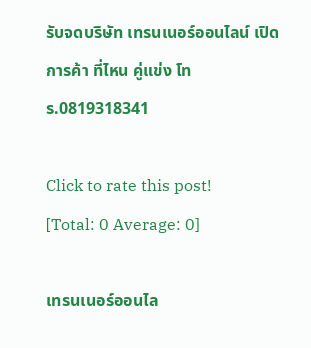รับจดบริษัท เทรนเนอร์ออนไลน์ เปิดการค้า ที่ไหน คู่แข่ง โทร.0819318341

Click to rate this post!
[Total: 0 Average: 0]

เทรนเนอร์ออนไล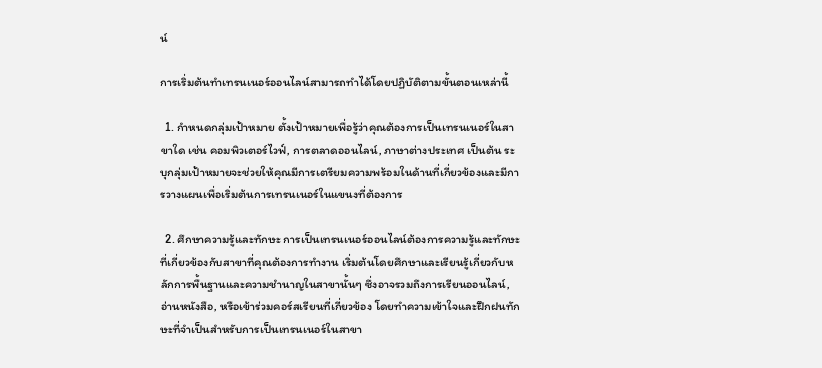น์

การเริ่มต้นทำเทรนเนอร์ออนไลน์สามารถทำได้โดยปฏิบัติตามขั้นตอนเหล่านี้

  1. กำหนดกลุ่มเป้าหมาย ตั้งเป้าหมายเพื่อรู้ว่าคุณต้องการเป็นเทรนเนอร์ในสาขาใด เช่น คอมพิวเตอร์ไวฟ์, การตลาดออนไลน์, ภาษาต่างประเทศ เป็นต้น ระบุกลุ่มเป้าหมายจะช่วยให้คุณมีการเตรียมความพร้อมในด้านที่เกี่ยวข้องและมีการวางแผนเพื่อเริ่มต้นการเทรนเนอร์ในแขนงที่ต้องการ

  2. ศึกษาความรู้และทักษะ การเป็นเทรนเนอร์ออนไลน์ต้องการความรู้และทักษะที่เกี่ยวข้องกับสาขาที่คุณต้องการทำงาน เริ่มต้นโดยศึกษาและเรียนรู้เกี่ยวกับหลักการพื้นฐานและความชำนาญในสาขานั้นๆ ซึ่งอาจรวมถึงการเรียนออนไลน์, อ่านหนังสือ, หรือเข้าร่วมคอร์สเรียนที่เกี่ยวข้อง โดยทำความเข้าใจและฝึกฝนทักษะที่จำเป็นสำหรับการเป็นเทรนเนอร์ในสาขา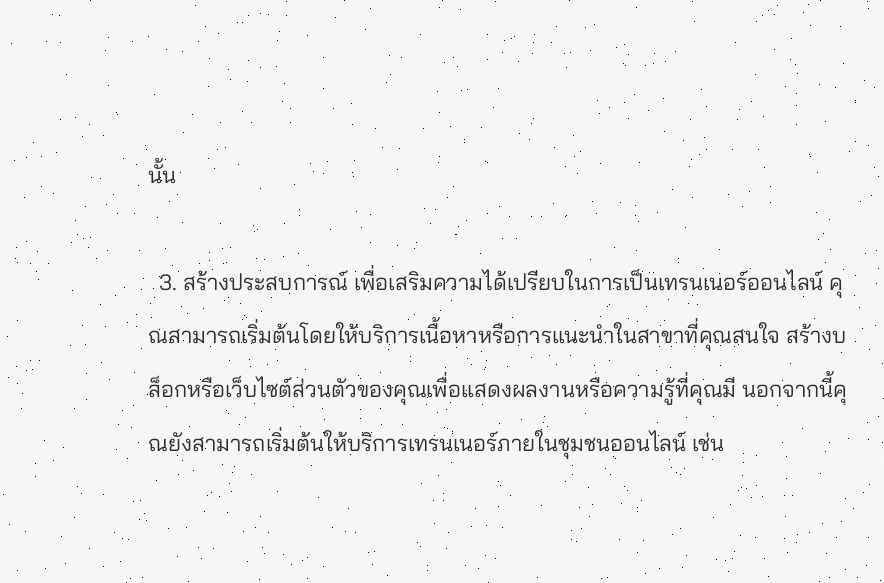นั้น

  3. สร้างประสบการณ์ เพื่อเสริมความได้เปรียบในการเป็นเทรนเนอร์ออนไลน์ คุณสามารถเริ่มต้นโดยให้บริการเนื้อหาหรือการแนะนำในสาขาที่คุณสนใจ สร้างบล็อกหรือเว็บไซต์ส่วนตัวของคุณเพื่อแสดงผลงานหรือความรู้ที่คุณมี นอกจากนี้คุณยังสามารถเริ่มต้นให้บริการเทรนเนอร์ภายในชุมชนออนไลน์ เช่น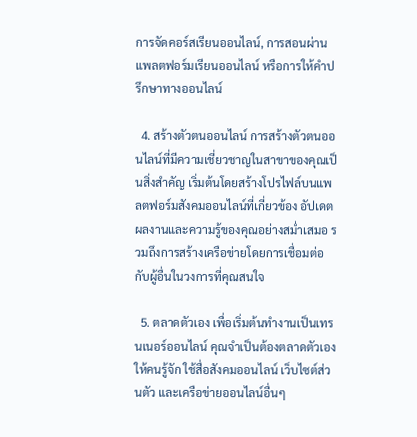การจัดคอร์สเรียนออนไลน์, การสอนผ่านแพลตฟอร์มเรียนออนไลน์ หรือการให้คำปรึกษาทางออนไลน์

  4. สร้างตัวตนออนไลน์ การสร้างตัวตนออนไลน์ที่มีความเชี่ยวชาญในสาขาของคุณเป็นสิ่งสำคัญ เริ่มต้นโดยสร้างโปรไฟล์บนแพลตฟอร์มสังคมออนไลน์ที่เกี่ยวข้อง อัปเดตผลงานและความรู้ของคุณอย่างสม่ำเสมอ รวมถึงการสร้างเครือข่ายโดยการเชื่อมต่อกับผู้อื่นในวงการที่คุณสนใจ

  5. ตลาดตัวเอง เพื่อเริ่มต้นทำงานเป็นเทรนเนอร์ออนไลน์ คุณจำเป็นต้องตลาดตัวเองให้คนรู้จัก ใช้สื่อสังคมออนไลน์ เว็บไซต์ส่วนตัว และเครือข่ายออนไลน์อื่นๆ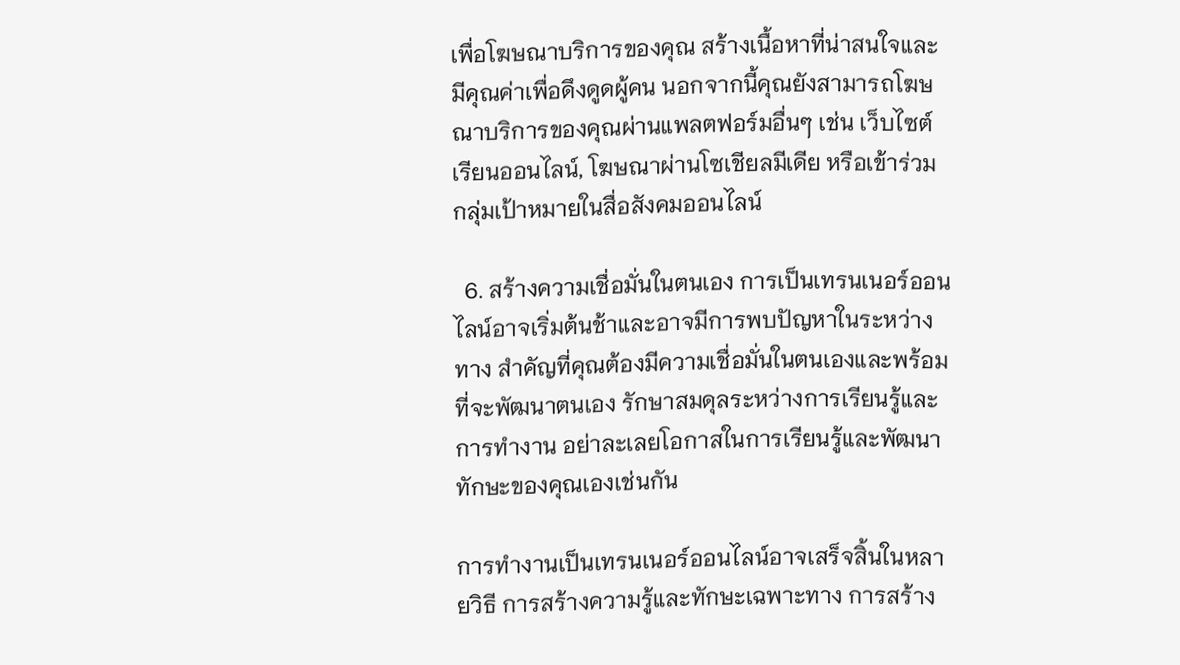เพื่อโฆษณาบริการของคุณ สร้างเนื้อหาที่น่าสนใจและมีคุณค่าเพื่อดึงดูดผู้คน นอกจากนี้คุณยังสามารถโฆษณาบริการของคุณผ่านแพลตฟอร์มอื่นๆ เช่น เว็บไซต์เรียนออนไลน์, โฆษณาผ่านโซเชียลมีเดีย หรือเข้าร่วมกลุ่มเป้าหมายในสื่อสังคมออนไลน์

  6. สร้างความเชื่อมั่นในตนเอง การเป็นเทรนเนอร์ออนไลน์อาจเริ่มต้นช้าและอาจมีการพบปัญหาในระหว่างทาง สำคัญที่คุณต้องมีความเชื่อมั่นในตนเองและพร้อมที่จะพัฒนาตนเอง รักษาสมดุลระหว่างการเรียนรู้และการทำงาน อย่าละเลยโอกาสในการเรียนรู้และพัฒนาทักษะของคุณเองเช่นกัน

การทำงานเป็นเทรนเนอร์ออนไลน์อาจเสร็จสิ้นในหลายวิธี การสร้างความรู้และทักษะเฉพาะทาง การสร้าง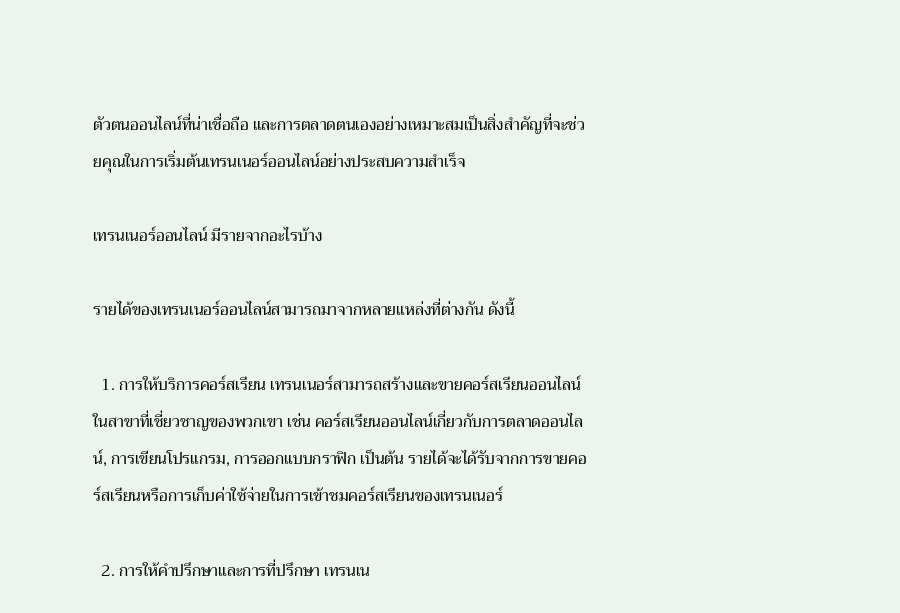ตัวตนออนไลน์ที่น่าเชื่อถือ และการตลาดตนเองอย่างเหมาะสมเป็นสิ่งสำคัญที่จะช่วยคุณในการเริ่มต้นเทรนเนอร์ออนไลน์อย่างประสบความสำเร็จ

เทรนเนอร์ออนไลน์ มีรายจากอะไรบ้าง

รายได้ของเทรนเนอร์ออนไลน์สามารถมาจากหลายแหล่งที่ต่างกัน ดังนี้

  1. การให้บริการคอร์สเรียน เทรนเนอร์สามารถสร้างและขายคอร์สเรียนออนไลน์ในสาขาที่เชี่ยวชาญของพวกเขา เช่น คอร์สเรียนออนไลน์เกี่ยวกับการตลาดออนไลน์, การเขียนโปรแกรม, การออกแบบกราฟิก เป็นต้น รายได้จะได้รับจากการขายคอร์สเรียนหรือการเก็บค่าใช้จ่ายในการเข้าชมคอร์สเรียนของเทรนเนอร์

  2. การให้คำปรึกษาและการที่ปรึกษา เทรนเน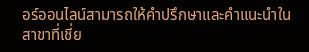อร์ออนไลน์สามารถให้คำปรึกษาและคำแนะนำในสาขาที่เชี่ย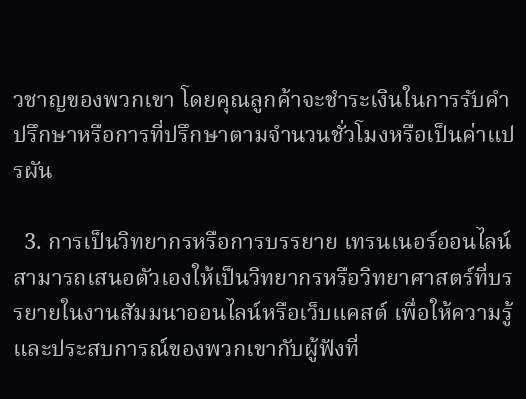วชาญของพวกเขา โดยคุณลูกค้าจะชำระเงินในการรับคำปรึกษาหรือการที่ปรึกษาตามจำนวนชั่วโมงหรือเป็นค่าแปรผัน

  3. การเป็นวิทยากรหรือการบรรยาย เทรนเนอร์ออนไลน์สามารถเสนอตัวเองให้เป็นวิทยากรหรือวิทยาศาสตร์ที่บรรยายในงานสัมมนาออนไลน์หรือเว็บแคสต์ เพื่อให้ความรู้และประสบการณ์ของพวกเขากับผู้ฟังที่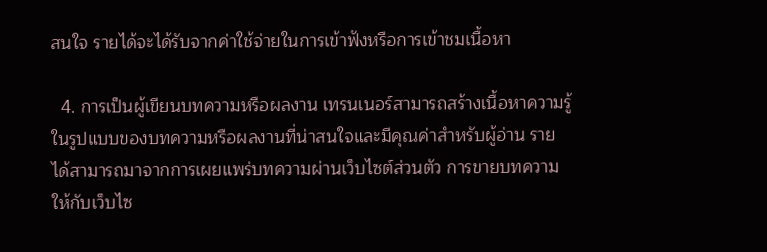สนใจ รายได้จะได้รับจากค่าใช้จ่ายในการเข้าฟังหรือการเข้าชมเนื้อหา

  4. การเป็นผู้เขียนบทความหรือผลงาน เทรนเนอร์สามารถสร้างเนื้อหาความรู้ในรูปแบบของบทความหรือผลงานที่น่าสนใจและมีคุณค่าสำหรับผู้อ่าน รายได้สามารถมาจากการเผยแพร่บทความผ่านเว็บไซต์ส่วนตัว การขายบทความให้กับเว็บไซ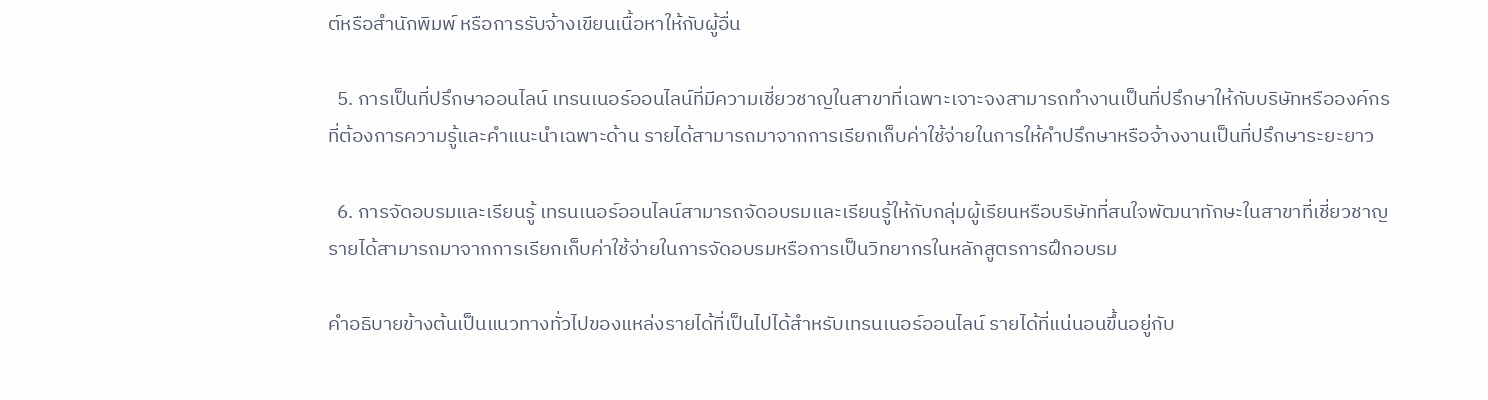ต์หรือสำนักพิมพ์ หรือการรับจ้างเขียนเนื้อหาให้กับผู้อื่น

  5. การเป็นที่ปรึกษาออนไลน์ เทรนเนอร์ออนไลน์ที่มีความเชี่ยวชาญในสาขาที่เฉพาะเจาะจงสามารถทำงานเป็นที่ปรึกษาให้กับบริษัทหรือองค์กรที่ต้องการความรู้และคำแนะนำเฉพาะด้าน รายได้สามารถมาจากการเรียกเก็บค่าใช้จ่ายในการให้คำปรึกษาหรือจ้างงานเป็นที่ปรึกษาระยะยาว

  6. การจัดอบรมและเรียนรู้ เทรนเนอร์ออนไลน์สามารถจัดอบรมและเรียนรู้ให้กับกลุ่มผู้เรียนหรือบริษัทที่สนใจพัฒนาทักษะในสาขาที่เชี่ยวชาญ รายได้สามารถมาจากการเรียกเก็บค่าใช้จ่ายในการจัดอบรมหรือการเป็นวิทยากรในหลักสูตรการฝึกอบรม

คำอธิบายข้างต้นเป็นแนวทางทั่วไปของแหล่งรายได้ที่เป็นไปได้สำหรับเทรนเนอร์ออนไลน์ รายได้ที่แน่นอนขึ้นอยู่กับ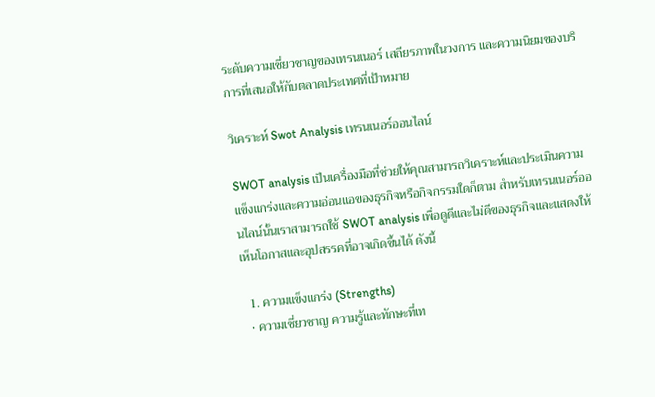ระดับความเชี่ยวชาญของเทรนเนอร์ เสถียรภาพในวงการ และความนิยมของบริการที่เสนอให้กับตลาดประเทศที่เป้าหมาย

วิเคราะห์ Swot Analysis เทรนเนอร์ออนไลน์

SWOT analysis เป็นเครื่องมือที่ช่วยให้คุณสามารถวิเคราะห์และประเมินความแข็งแกร่งและความอ่อนแอของธุรกิจหรือกิจกรรมใดก็ตาม สำหรับเทรนเนอร์ออนไลน์นั้นเราสามารถใช้ SWOT analysis เพื่อดูดีและไม่ดีของธุรกิจและแสดงให้เห็นโอกาสและอุปสรรคที่อาจเกิดขึ้นได้ ดังนี้

  1. ความแข็งแกร่ง (Strengths)
  • ความเชี่ยวชาญ ความรู้และทักษะที่เท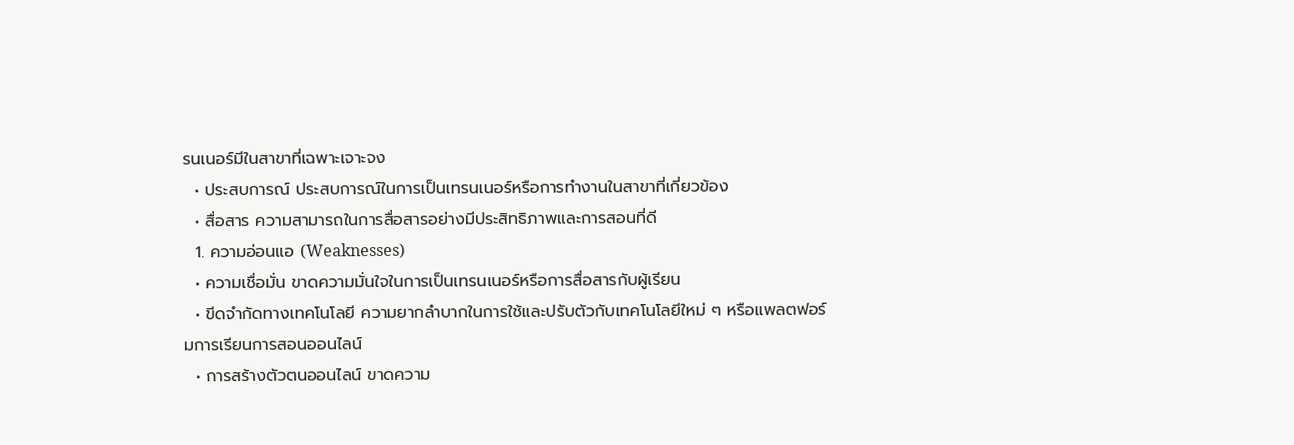รนเนอร์มีในสาขาที่เฉพาะเจาะจง
  • ประสบการณ์ ประสบการณ์ในการเป็นเทรนเนอร์หรือการทำงานในสาขาที่เกี่ยวข้อง
  • สื่อสาร ความสามารถในการสื่อสารอย่างมีประสิทธิภาพและการสอนที่ดี
  1. ความอ่อนแอ (Weaknesses)
  • ความเชื่อมั่น ขาดความมั่นใจในการเป็นเทรนเนอร์หรือการสื่อสารกับผู้เรียน
  • ขีดจำกัดทางเทคโนโลยี ความยากลำบากในการใช้และปรับตัวกับเทคโนโลยีใหม่ ๆ หรือแพลตฟอร์มการเรียนการสอนออนไลน์
  • การสร้างตัวตนออนไลน์ ขาดความ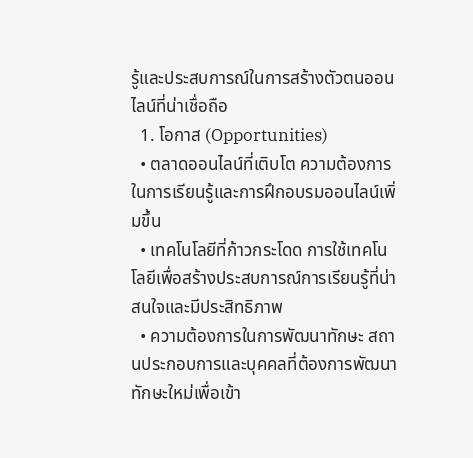รู้และประสบการณ์ในการสร้างตัวตนออนไลน์ที่น่าเชื่อถือ
  1. โอกาส (Opportunities)
  • ตลาดออนไลน์ที่เติบโต ความต้องการในการเรียนรู้และการฝึกอบรมออนไลน์เพิ่มขึ้น
  • เทคโนโลยีที่ก้าวกระโดด การใช้เทคโนโลยีเพื่อสร้างประสบการณ์การเรียนรู้ที่น่าสนใจและมีประสิทธิภาพ
  • ความต้องการในการพัฒนาทักษะ สถานประกอบการและบุคคลที่ต้องการพัฒนาทักษะใหม่เพื่อเข้า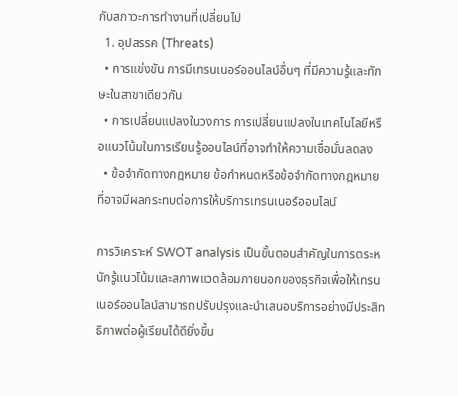กับสภาวะการทำงานที่เปลี่ยนไป
  1. อุปสรรค (Threats)
  • การแข่งขัน การมีเทรนเนอร์ออนไลน์อื่นๆ ที่มีความรู้และทักษะในสาขาเดียวกัน
  • การเปลี่ยนแปลงในวงการ การเปลี่ยนแปลงในเทคโนโลยีหรือแนวโน้มในการเรียนรู้ออนไลน์ที่อาจทำให้ความเชื่อมั่นลดลง
  • ข้อจำกัดทางกฎหมาย ข้อกำหนดหรือข้อจำกัดทางกฎหมายที่อาจมีผลกระทบต่อการให้บริการเทรนเนอร์ออนไลน์

การวิเคราะห์ SWOT analysis เป็นขั้นตอนสำคัญในการตระหนักรู้แนวโน้มและสภาพแวดล้อมภายนอกของธุรกิจเพื่อให้เทรนเนอร์ออนไลน์สามารถปรับปรุงและนำเสนอบริการอย่างมีประสิทธิภาพต่อผู้เรียนได้ดียิ่งขึ้น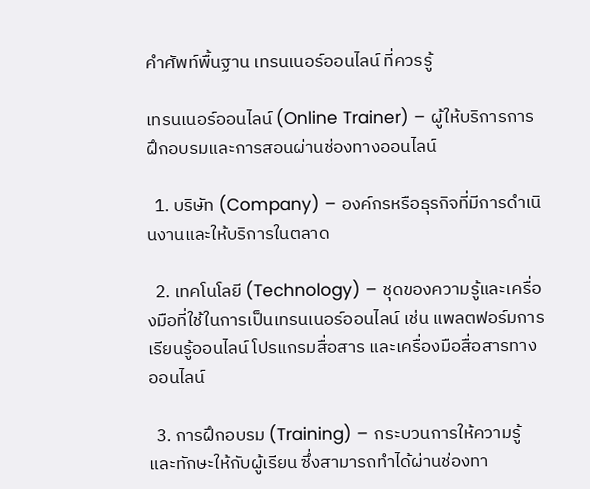คําศัพท์พื้นฐาน เทรนเนอร์ออนไลน์ ที่ควรรู้

เทรนเนอร์ออนไลน์ (Online Trainer) – ผู้ให้บริการการฝึกอบรมและการสอนผ่านช่องทางออนไลน์

  1. บริษัท (Company) – องค์กรหรือธุรกิจที่มีการดำเนินงานและให้บริการในตลาด

  2. เทคโนโลยี (Technology) – ชุดของความรู้และเครื่องมือที่ใช้ในการเป็นเทรนเนอร์ออนไลน์ เช่น แพลตฟอร์มการเรียนรู้ออนไลน์ โปรแกรมสื่อสาร และเครื่องมือสื่อสารทางออนไลน์

  3. การฝึกอบรม (Training) – กระบวนการให้ความรู้และทักษะให้กับผู้เรียน ซึ่งสามารถทำได้ผ่านช่องทา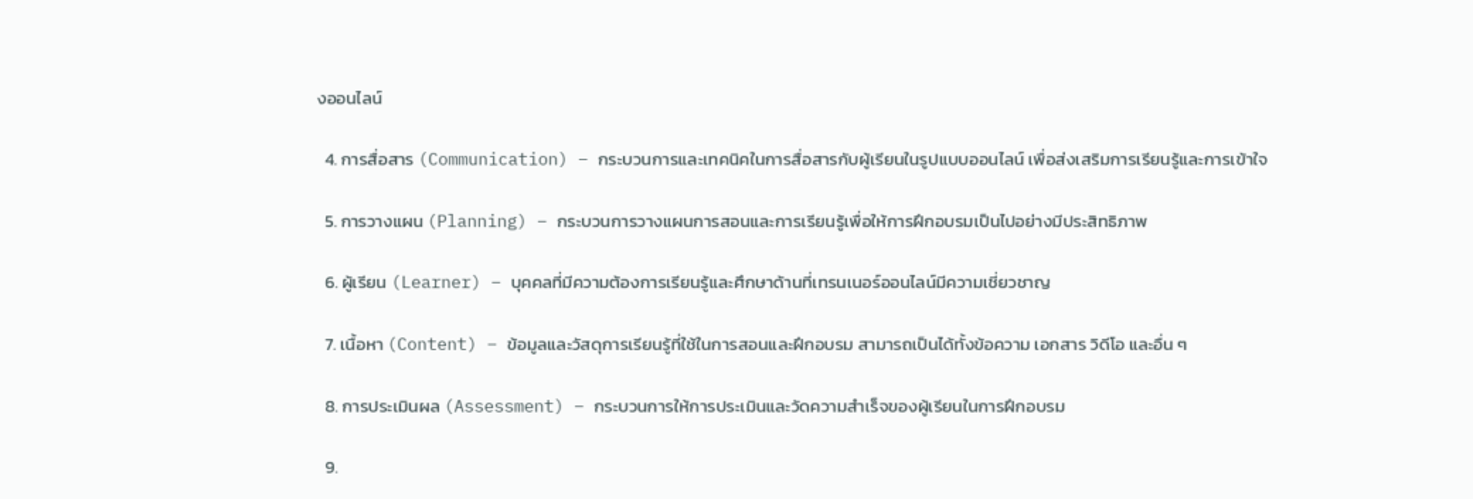งออนไลน์

  4. การสื่อสาร (Communication) – กระบวนการและเทคนิคในการสื่อสารกับผู้เรียนในรูปแบบออนไลน์ เพื่อส่งเสริมการเรียนรู้และการเข้าใจ

  5. การวางแผน (Planning) – กระบวนการวางแผนการสอนและการเรียนรู้เพื่อให้การฝึกอบรมเป็นไปอย่างมีประสิทธิภาพ

  6. ผู้เรียน (Learner) – บุคคลที่มีความต้องการเรียนรู้และศึกษาด้านที่เทรนเนอร์ออนไลน์มีความเชี่ยวชาญ

  7. เนื้อหา (Content) – ข้อมูลและวัสดุการเรียนรู้ที่ใช้ในการสอนและฝึกอบรม สามารถเป็นได้ทั้งข้อความ เอกสาร วิดีโอ และอื่น ๆ

  8. การประเมินผล (Assessment) – กระบวนการให้การประเมินและวัดความสำเร็จของผู้เรียนในการฝึกอบรม

  9.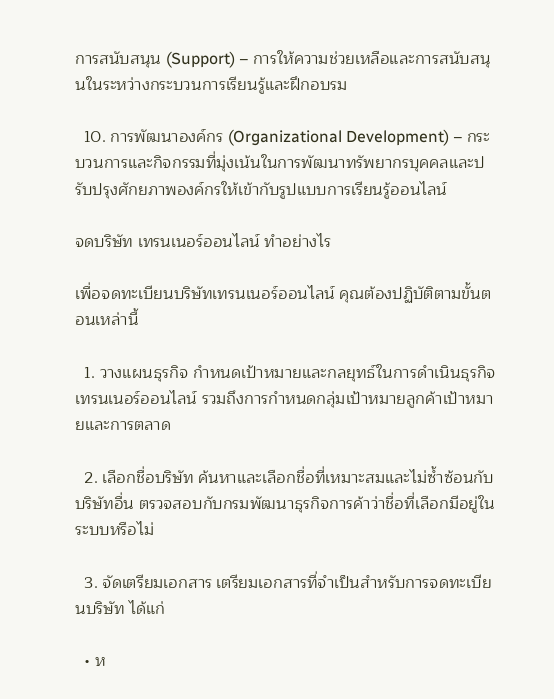การสนับสนุน (Support) – การให้ความช่วยเหลือและการสนับสนุนในระหว่างกระบวนการเรียนรู้และฝึกอบรม

  10. การพัฒนาองค์กร (Organizational Development) – กระบวนการและกิจกรรมที่มุ่งเน้นในการพัฒนาทรัพยากรบุคคลและปรับปรุงศักยภาพองค์กรให้เข้ากับรูปแบบการเรียนรู้ออนไลน์

จดบริษัท เทรนเนอร์ออนไลน์ ทำอย่างไร

เพื่อจดทะเบียนบริษัทเทรนเนอร์ออนไลน์ คุณต้องปฏิบัติตามขั้นตอนเหล่านี้

  1. วางแผนธุรกิจ กำหนดเป้าหมายและกลยุทธ์ในการดำเนินธุรกิจเทรนเนอร์ออนไลน์ รวมถึงการกำหนดกลุ่มเป้าหมายลูกค้าเป้าหมายและการตลาด

  2. เลือกชื่อบริษัท ค้นหาและเลือกชื่อที่เหมาะสมและไม่ซ้ำซ้อนกับบริษัทอื่น ตรวจสอบกับกรมพัฒนาธุรกิจการค้าว่าชื่อที่เลือกมีอยู่ในระบบหรือไม่

  3. จัดเตรียมเอกสาร เตรียมเอกสารที่จำเป็นสำหรับการจดทะเบียนบริษัท ได้แก่

  • ห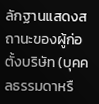ลักฐานแสดงสถานะของผู้ก่อตั้งบริษัท (บุคคลธรรมดาหรื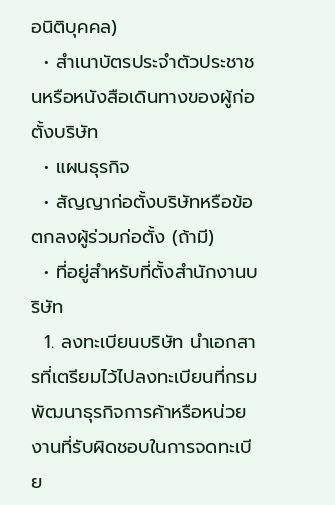อนิติบุคคล)
  • สำเนาบัตรประจำตัวประชาชนหรือหนังสือเดินทางของผู้ก่อตั้งบริษัท
  • แผนธุรกิจ
  • สัญญาก่อตั้งบริษัทหรือข้อตกลงผู้ร่วมก่อตั้ง (ถ้ามี)
  • ที่อยู่สำหรับที่ตั้งสำนักงานบริษัท
  1. ลงทะเบียนบริษัท นำเอกสารที่เตรียมไว้ไปลงทะเบียนที่กรมพัฒนาธุรกิจการค้าหรือหน่วยงานที่รับผิดชอบในการจดทะเบีย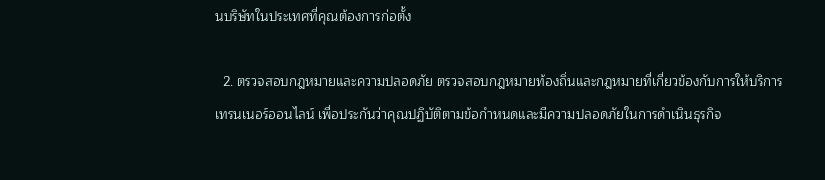นบริษัทในประเทศที่คุณต้องการก่อตั้ง

  2. ตรวจสอบกฎหมายและความปลอดภัย ตรวจสอบกฎหมายท้องถิ่นและกฎหมายที่เกี่ยวข้องกับการให้บริการเทรนเนอร์ออนไลน์ เพื่อประกันว่าคุณปฏิบัติตามข้อกำหนดและมีความปลอดภัยในการดำเนินธุรกิจ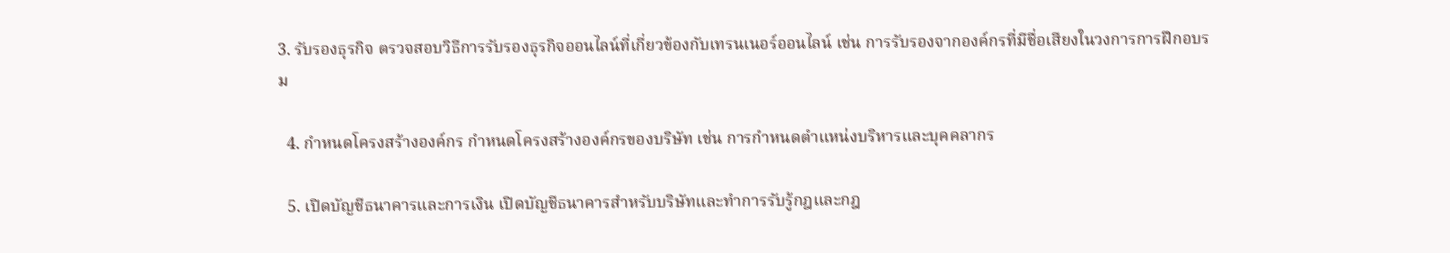3. รับรองธุรกิจ ตรวจสอบวิธีการรับรองธุรกิจออนไลน์ที่เกี่ยวข้องกับเทรนเนอร์ออนไลน์ เช่น การรับรองจากองค์กรที่มีชื่อเสียงในวงการการฝึกอบรม

  4. กำหนดโครงสร้างองค์กร กำหนดโครงสร้างองค์กรของบริษัท เช่น การกำหนดตำแหน่งบริหารและบุคคลากร

  5. เปิดบัญชีธนาคารและการเงิน เปิดบัญชีธนาคารสำหรับบริษัทและทำการรับรู้กฎและกฎ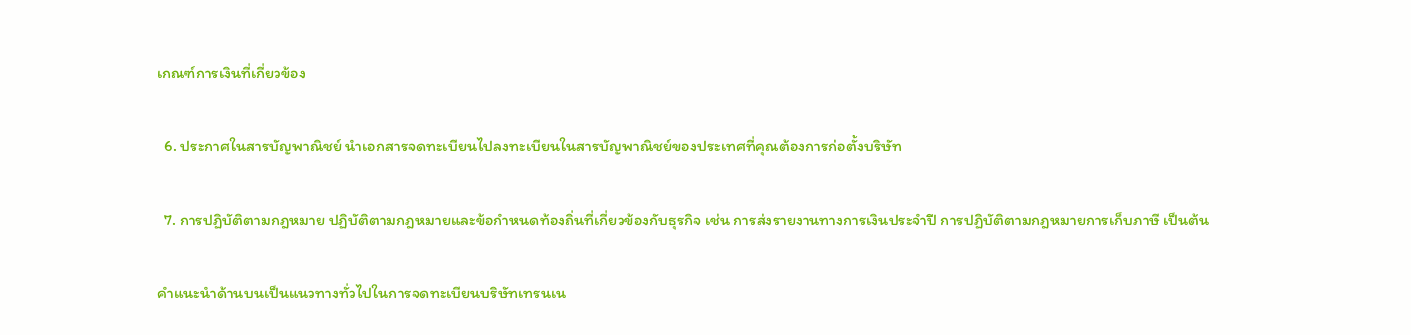เกณฑ์การเงินที่เกี่ยวข้อง

  6. ประกาศในสารบัญพาณิชย์ นำเอกสารจดทะเบียนไปลงทะเบียนในสารบัญพาณิชย์ของประเทศที่คุณต้องการก่อตั้งบริษัท

  7. การปฏิบัติตามกฎหมาย ปฏิบัติตามกฎหมายและข้อกำหนดท้องถิ่นที่เกี่ยวข้องกับธุรกิจ เช่น การส่งรายงานทางการเงินประจำปี การปฏิบัติตามกฎหมายการเก็บภาษี เป็นต้น

คำแนะนำด้านบนเป็นแนวทางทั่วไปในการจดทะเบียนบริษัทเทรนเน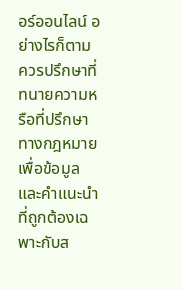อร์ออนไลน์ อย่างไรก็ตาม ควรปรึกษาที่ทนายความหรือที่ปรึกษาทางกฎหมายเพื่อข้อมูลและคำแนะนำที่ถูกต้องเฉพาะกับส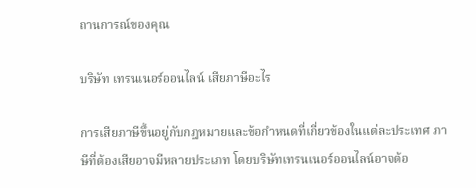ถานการณ์ของคุณ

บริษัท เทรนเนอร์ออนไลน์ เสียภาษีอะไร

การเสียภาษีขึ้นอยู่กับกฎหมายและข้อกำหนดที่เกี่ยวข้องในแต่ละประเทศ ภาษีที่ต้องเสียอาจมีหลายประเภท โดยบริษัทเทรนเนอร์ออนไลน์อาจต้อ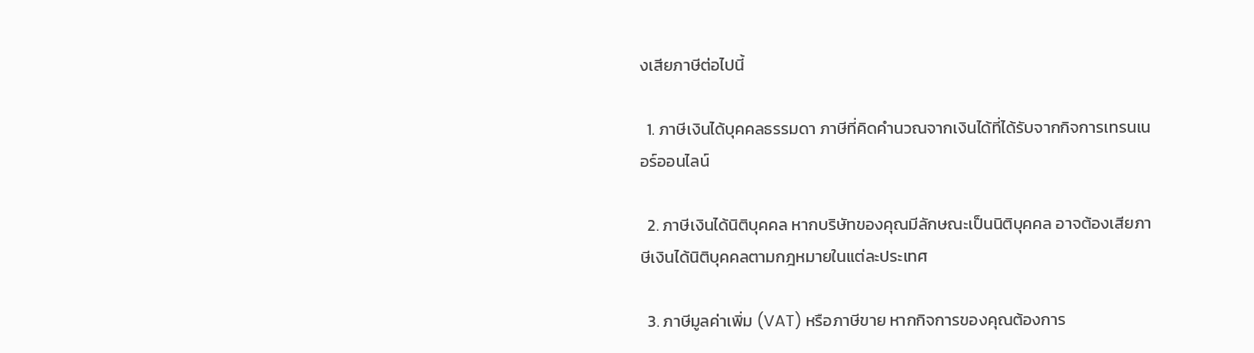งเสียภาษีต่อไปนี้

  1. ภาษีเงินได้บุคคลธรรมดา ภาษีที่คิดคำนวณจากเงินได้ที่ได้รับจากกิจการเทรนเนอร์ออนไลน์

  2. ภาษีเงินได้นิติบุคคล หากบริษัทของคุณมีลักษณะเป็นนิติบุคคล อาจต้องเสียภาษีเงินได้นิติบุคคลตามกฎหมายในแต่ละประเทศ

  3. ภาษีมูลค่าเพิ่ม (VAT) หรือภาษีขาย หากกิจการของคุณต้องการ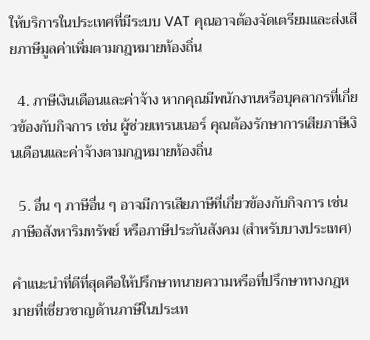ให้บริการในประเทศที่มีระบบ VAT คุณอาจต้องจัดเตรียมและส่งเสียภาษีมูลค่าเพิ่มตามกฎหมายท้องถิ่น

  4. ภาษีเงินเดือนและค่าจ้าง หากคุณมีพนักงานหรือบุคลากรที่เกี่ยวข้องกับกิจการ เช่น ผู้ช่วยเทรนเนอร์ คุณต้องรักษาการเสียภาษีเงินเดือนและค่าจ้างตามกฎหมายท้องถิ่น

  5. อื่น ๆ ภาษีอื่น ๆ อาจมีการเสียภาษีที่เกี่ยวข้องกับกิจการ เช่น ภาษีอสังหาริมทรัพย์ หรือภาษีประกันสังคม (สำหรับบางประเทศ)

คำแนะนำที่ดีที่สุดคือให้ปรึกษาทนายความหรือที่ปรึกษาทางกฎหมายที่เชี่ยวชาญด้านภาษีในประเท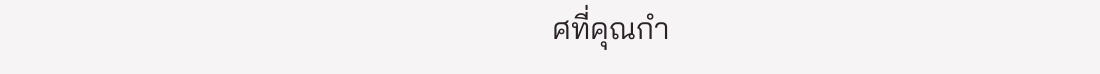ศที่คุณกำ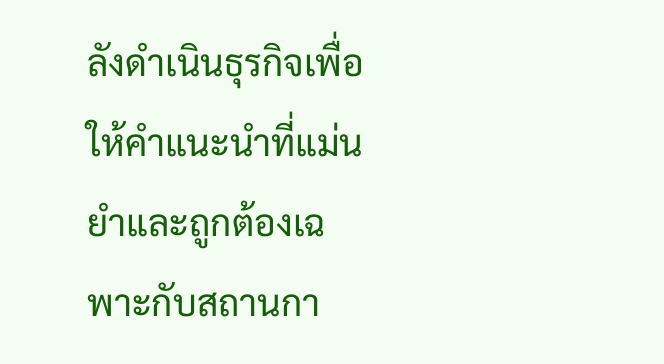ลังดำเนินธุรกิจเพื่อให้คำแนะนำที่แม่นยำและถูกต้องเฉพาะกับสถานกา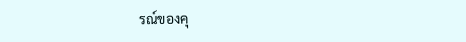รณ์ของคุ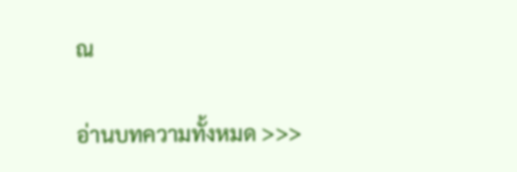ณ

อ่านบทความทั้งหมด >>>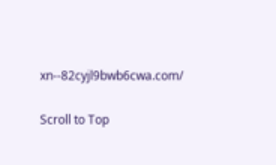xn--82cyjl9bwb6cwa.com/

Scroll to Top